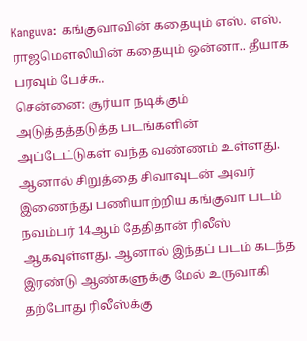Kanguva: கங்குவாவின் கதையும் எஸ். எஸ். ராஜமௌலியின் கதையும் ஒன்னா.. தீயாக பரவும் பேச்சு..
சென்னை: சூர்யா நடிக்கும் அடுத்தத்தடுத்த படங்களின் அப்டேட்டுகள் வந்த வண்ணம் உள்ளது. ஆனால் சிறுத்தை சிவாவுடன் அவர் இணைந்து பணியாற்றிய கங்குவா படம் நவம்பர் 14ஆம் தேதிதான் ரிலீஸ் ஆகவுள்ளது. ஆனால் இந்தப் படம் கடந்த இரண்டு ஆண்களுக்கு மேல் உருவாகி தற்போது ரிலீஸ்க்கு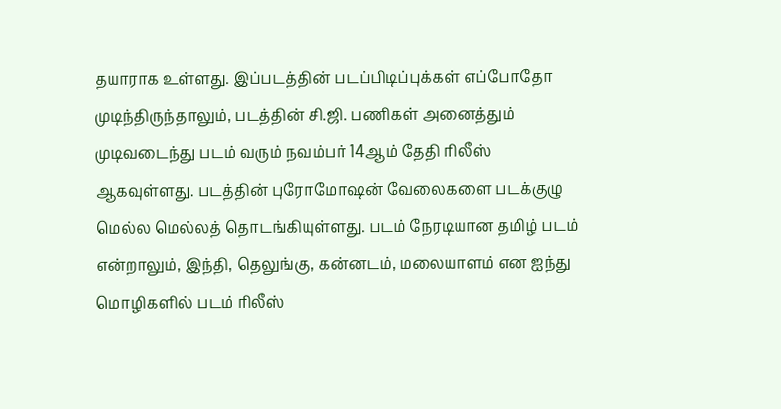தயாராக உள்ளது. இப்படத்தின் படப்பிடிப்புக்கள் எப்போதோ முடிந்திருந்தாலும், படத்தின் சி.ஜி. பணிகள் அனைத்தும் முடிவடைந்து படம் வரும் நவம்பர் 14ஆம் தேதி ரிலீஸ் ஆகவுள்ளது. படத்தின் புரோமோஷன் வேலைகளை படக்குழு மெல்ல மெல்லத் தொடங்கியுள்ளது. படம் நேரடியான தமிழ் படம் என்றாலும், இந்தி, தெலுங்கு, கன்னடம், மலையாளம் என ஐந்து மொழிகளில் படம் ரிலீஸ்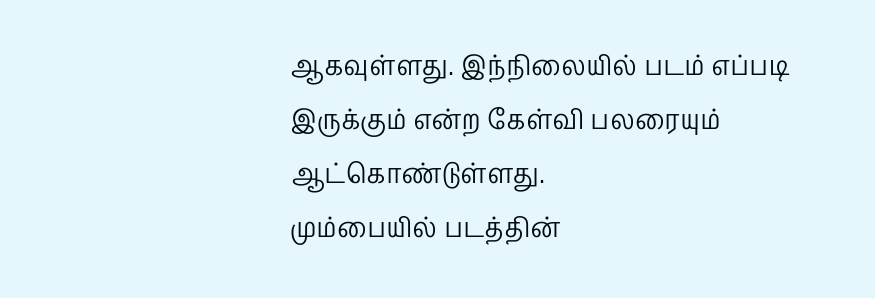ஆகவுள்ளது. இந்நிலையில் படம் எப்படி இருக்கும் என்ற கேள்வி பலரையும் ஆட்கொண்டுள்ளது.
மும்பையில் படத்தின்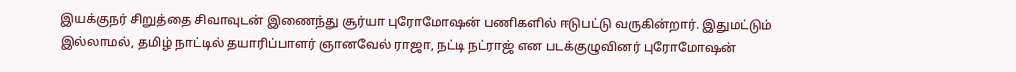இயக்குநர் சிறுத்தை சிவாவுடன் இணைந்து சூர்யா புரோமோஷன் பணிகளில் ஈடுபட்டு வருகின்றார். இதுமட்டும் இல்லாமல், தமிழ் நாட்டில் தயாரிப்பாளர் ஞானவேல் ராஜா, நட்டி நட்ராஜ் என படக்குழுவினர் புரோமோஷன்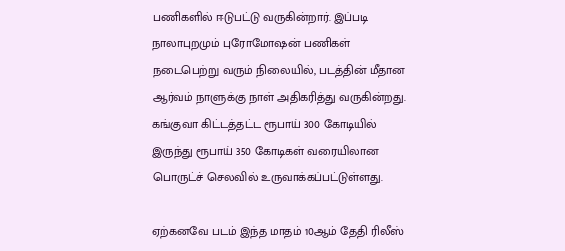பணிகளில் ஈடுபட்டு வருகின்றார். இப்படி நாலாபுறமும் புரோமோஷன் பணிகள் நடைபெற்று வரும் நிலையில், படத்தின் மீதான ஆர்வம் நாளுக்கு நாள் அதிகரித்து வருகின்றது. கங்குவா கிட்டத்தட்ட ரூபாய் 300 கோடியில் இருந்து ரூபாய் 350 கோடிகள் வரையிலான பொருட்ச் செலவில் உருவாக்கப்பட்டுள்ளது.

ஏற்கனவே படம் இந்த மாதம் 10ஆம் தேதி ரிலீஸ்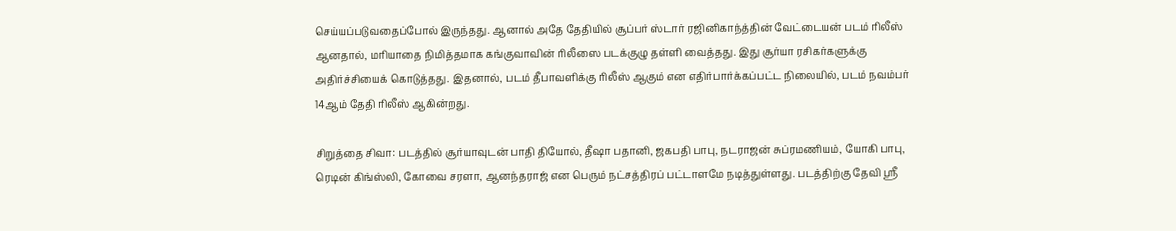செய்யப்படுவதைப்போல் இருந்தது. ஆனால் அதே தேதியில் சூப்பர் ஸ்டார் ரஜினிகாந்த்தின் வேட்டையன் படம் ரிலீஸ் ஆனதால், மரியாதை நிமித்தமாக கங்குவாவின் ரிலீஸை படக்குழு தள்ளி வைத்தது. இது சூர்யா ரசிகர்களுக்கு அதிர்ச்சியைக் கொடுத்தது. இதனால், படம் தீபாவளிக்கு ரிலீஸ் ஆகும் என எதிர்பார்க்கப்பட்ட நிலையில், படம் நவம்பர் 14ஆம் தேதி ரிலீஸ் ஆகின்றது.

சிறுத்தை சிவா: படத்தில் சூர்யாவுடன் பாதி தியோல், தீஷா பதானி, ஜகபதி பாபு, நடராஜன் சுப்ரமணியம், யோகி பாபு, ரெடின் கிங்ஸ்லி, கோவை சரளா, ஆனந்தராஜ் என பெரும் நட்சத்திரப் பட்டாளமே நடித்துள்ளது. படத்திற்கு தேவி ஸ்ரீ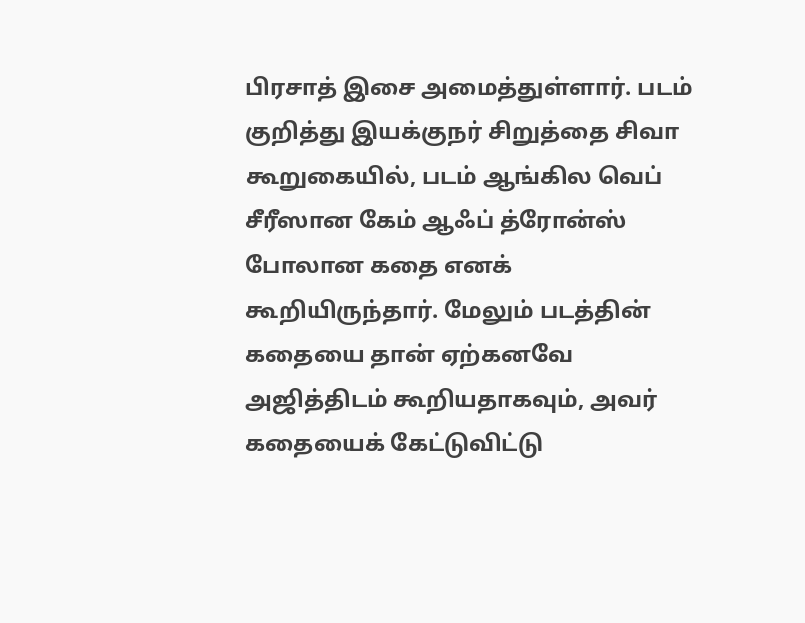பிரசாத் இசை அமைத்துள்ளார். படம் குறித்து இயக்குநர் சிறுத்தை சிவா கூறுகையில், படம் ஆங்கில வெப் சீரீஸான கேம் ஆஃப் த்ரோன்ஸ் போலான கதை எனக் கூறியிருந்தார். மேலும் படத்தின் கதையை தான் ஏற்கனவே அஜித்திடம் கூறியதாகவும், அவர் கதையைக் கேட்டுவிட்டு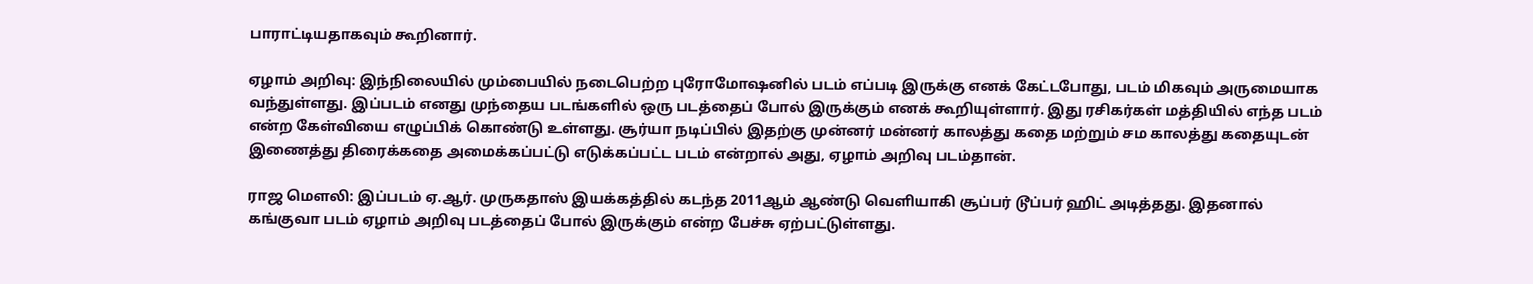பாராட்டியதாகவும் கூறினார்.

ஏழாம் அறிவு: இந்நிலையில் மும்பையில் நடைபெற்ற புரோமோஷனில் படம் எப்படி இருக்கு எனக் கேட்டபோது, படம் மிகவும் அருமையாக வந்துள்ளது. இப்படம் எனது முந்தைய படங்களில் ஒரு படத்தைப் போல் இருக்கும் எனக் கூறியுள்ளார். இது ரசிகர்கள் மத்தியில் எந்த படம் என்ற கேள்வியை எழுப்பிக் கொண்டு உள்ளது. சூர்யா நடிப்பில் இதற்கு முன்னர் மன்னர் காலத்து கதை மற்றும் சம காலத்து கதையுடன் இணைத்து திரைக்கதை அமைக்கப்பட்டு எடுக்கப்பட்ட படம் என்றால் அது, ஏழாம் அறிவு படம்தான்.

ராஜ மௌலி: இப்படம் ஏ.ஆர். முருகதாஸ் இயக்கத்தில் கடந்த 2011ஆம் ஆண்டு வெளியாகி சூப்பர் டூப்பர் ஹிட் அடித்தது. இதனால் கங்குவா படம் ஏழாம் அறிவு படத்தைப் போல் இருக்கும் என்ற பேச்சு ஏற்பட்டுள்ளது.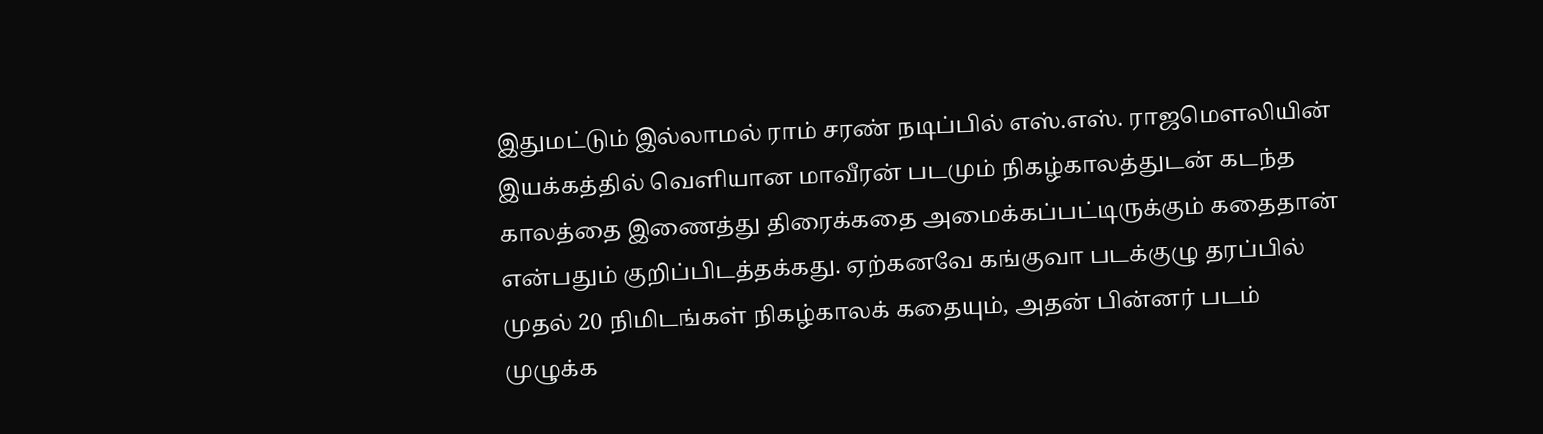இதுமட்டும் இல்லாமல் ராம் சரண் நடிப்பில் எஸ்.எஸ். ராஜமௌலியின் இயக்கத்தில் வெளியான மாவீரன் படமும் நிகழ்காலத்துடன் கடந்த காலத்தை இணைத்து திரைக்கதை அமைக்கப்பட்டிருக்கும் கதைதான் என்பதும் குறிப்பிடத்தக்கது. ஏற்கனவே கங்குவா படக்குழு தரப்பில் முதல் 20 நிமிடங்கள் நிகழ்காலக் கதையும், அதன் பின்னர் படம் முழுக்க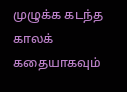முழுக்க கடந்த காலக் கதையாகவும்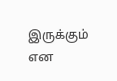இருக்கும் என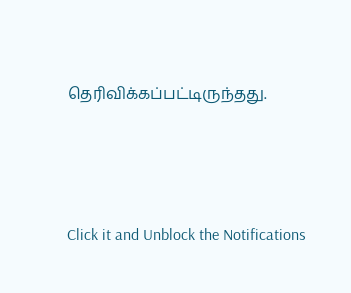தெரிவிக்கப்பட்டிருந்தது.



Click it and Unblock the Notifications